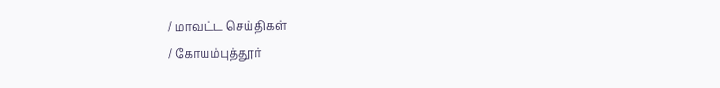/ மாவட்ட செய்திகள்
/ கோயம்புத்தூர்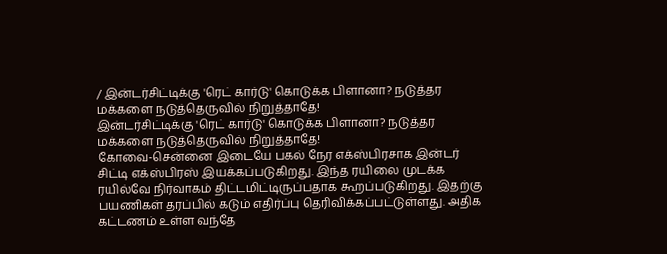/ இன்டர்சிட்டிக்கு 'ரெட் கார்டு' கொடுக்க பிளானா? நடுத்தர மக்களை நடுத்தெருவில் நிறுத்தாதே!
இன்டர்சிட்டிக்கு 'ரெட் கார்டு' கொடுக்க பிளானா? நடுத்தர மக்களை நடுத்தெருவில் நிறுத்தாதே!
கோவை-சென்னை இடையே பகல் நேர எக்ஸ்பிரசாக இன்டர் சிட்டி எக்ஸ்பிரஸ் இயக்கப்படுகிறது. இந்த ரயிலை முடக்க ரயில்வே நிர்வாகம் திட்டமிட்டிருப்பதாக கூறப்படுகிறது. இதற்கு பயணிகள் தரப்பில் கடும் எதிர்ப்பு தெரிவிக்கப்பட்டுள்ளது. அதிக கட்டணம் உள்ள வந்தே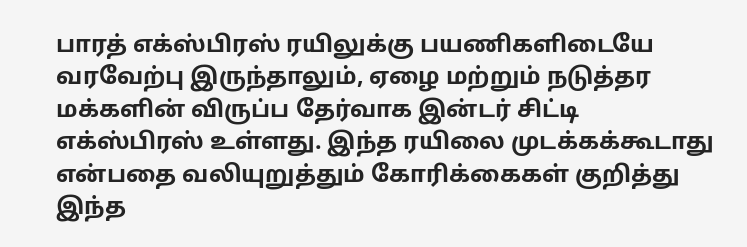பாரத் எக்ஸ்பிரஸ் ரயிலுக்கு பயணிகளிடையே வரவேற்பு இருந்தாலும், ஏழை மற்றும் நடுத்தர மக்களின் விருப்ப தேர்வாக இன்டர் சிட்டி எக்ஸ்பிரஸ் உள்ளது. இந்த ரயிலை முடக்கக்கூடாது என்பதை வலியுறுத்தும் கோரிக்கைகள் குறித்து இந்த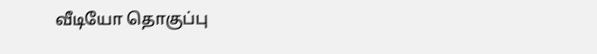வீடியோ தொகுப்பு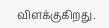விளக்குகிறது.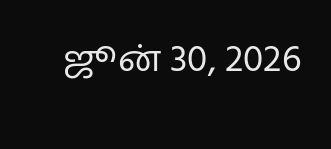ஜூன் 30, 2026